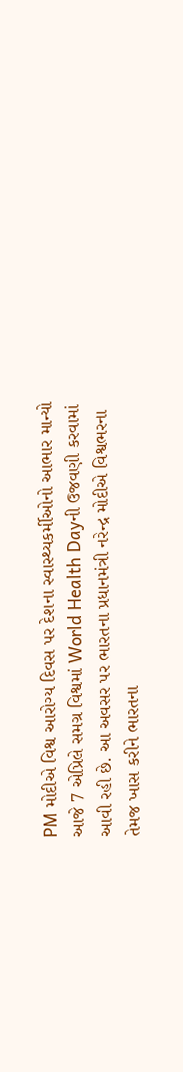PM મોદીએ વિશ્વ આરોગ્ય દિવસ પર દેશના સ્વાસ્થ્યકર્મીઓનો આભાર માન્યો
આજે 7 એપ્રિલે સમગ્ર વિશ્વમાં World Health Dayની ઉજવણી કરવામાં આવી રહી છે. આ અવસર પર ભારતના પ્રધાનમંત્રી નરેન્દ્ર મોદીએ વિશ્વભરના તેમજ ખાસ કરીને ભારતના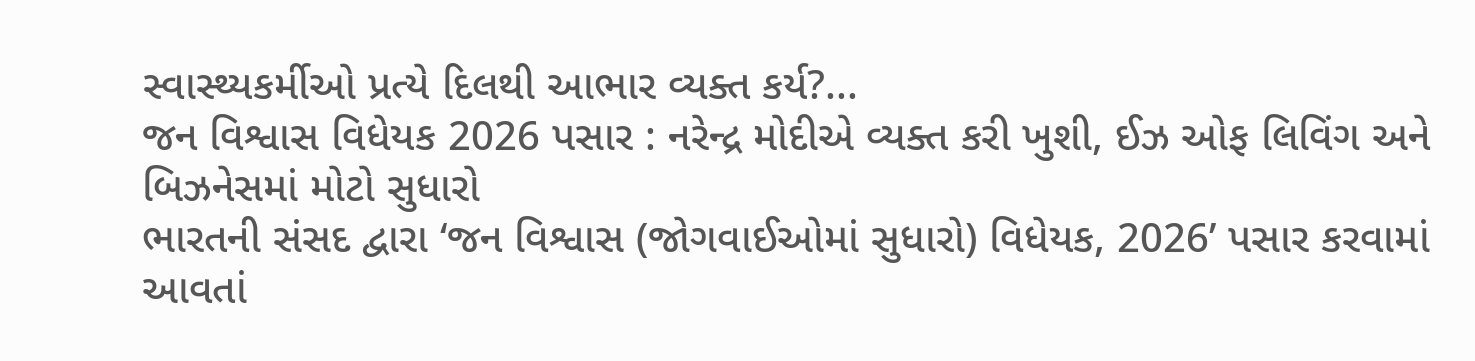સ્વાસ્થ્યકર્મીઓ પ્રત્યે દિલથી આભાર વ્યક્ત કર્ય?...
જન વિશ્વાસ વિધેયક 2026 પસાર : નરેન્દ્ર મોદીએ વ્યક્ત કરી ખુશી, ઈઝ ઓફ લિવિંગ અને બિઝનેસમાં મોટો સુધારો
ભારતની સંસદ દ્વારા ‘જન વિશ્વાસ (જોગવાઈઓમાં સુધારો) વિધેયક, 2026’ પસાર કરવામાં આવતાં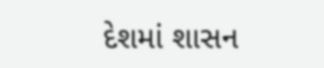દેશમાં શાસન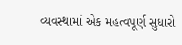વ્યવસ્થામાં એક મહત્વપૂર્ણ સુધારો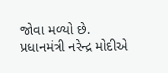જોવા મળ્યો છે. પ્રધાનમંત્રી નરેન્દ્ર મોદીએ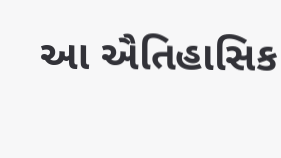આ ઐતિહાસિક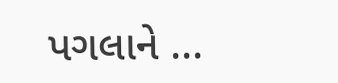પગલાને ...